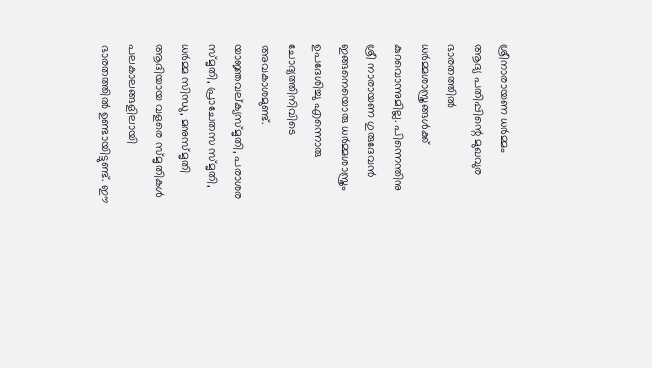ശ്രീനാരായണ ധർമ്മം
ആദ്യ പതിപ്പിന്റെ മുഖവുര
ഭാരതത്തിൽ ധർമ്മശാസ്ത്രങ്ങൾക്ക് കുറവൊന്നുമില്ല. പിന്നെന്തിനു ശ്രീ നാരായണ ഗുരുദേവൻ ഇങ്ങനെയൊരു ധർമ്മശാസ്ത്രം ഉപദേശിച്ചു എന്നൊരു ചോദ്യത്തിനിവിടെ അവകാശമുണ്ട്.
യാജ്ഞവല്ക്യസ്മൃതി, പരാശര സ്മൃതി, പ്രാചേതസ സ്മൃതി, ധർമ്മ സിന്ധു, മനുസ്മൃതി ആദിയായ വളരെ സ്മൃതികൾ പലകാലങ്ങളിലായി ഭാരതത്തിൽ ഉണ്ടായിട്ടുണ്ട്. ഈ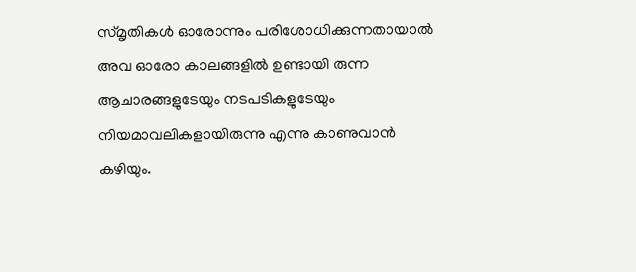സ്മൃതികൾ ഓരോന്നും പരിശോധിക്കുന്നതായാൽ അവ ഓരോ കാലങ്ങളിൽ ഉണ്ടായി രുന്ന ആചാരങ്ങളുടേയും നടപടികളുടേയും നിയമാവലികളായിരുന്നു എന്നു കാണുവാൻ കഴിയും.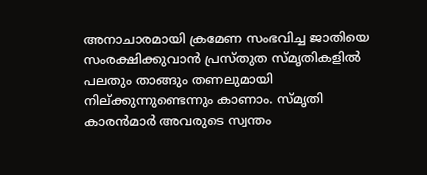അനാചാരമായി ക്രമേണ സംഭവിച്ച ജാതിയെ സംരക്ഷിക്കുവാൻ പ്രസ്തുത സ്മൃതികളിൽ പലതും താങ്ങും തണലുമായി നില്ക്കുന്നുണ്ടെന്നും കാണാം. സ്മൃതി കാരൻമാർ അവരുടെ സ്വന്തം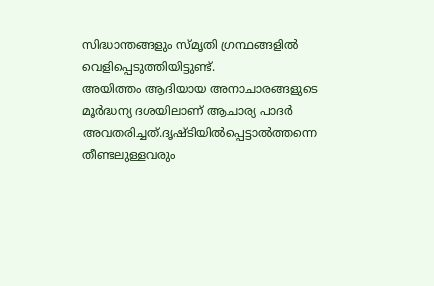സിദ്ധാന്തങ്ങളും സ്മൃതി ഗ്രന്ഥങ്ങളിൽ വെളിപ്പെടുത്തിയിട്ടുണ്ട്.
അയിത്തം ആദിയായ അനാചാരങ്ങളുടെ മൂർദ്ധന്യ ദശയിലാണ് ആചാര്യ പാദർ അവതരിച്ചത്.ദൃഷ്ടിയിൽപ്പെട്ടാൽത്തന്നെ തീണ്ടലുള്ളവരും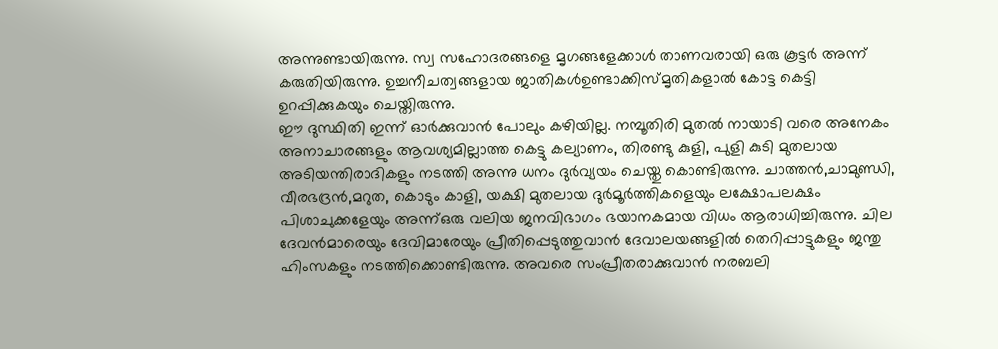അന്നുണ്ടായിരുന്നു. സ്വ സഹോദരങ്ങളെ മൃഗങ്ങളേക്കാൾ താണവരായി ഒരു കൂട്ടർ അന്ന് കരുതിയിരുന്നു. ഉച്ചനീചത്വങ്ങളായ ജാതികൾഉണ്ടാക്കിസ്മൃതികളാൽ കോട്ട കെട്ടി ഉറപ്പിക്കുകയും ചെയ്തിരുന്നു.
ഈ ദുസ്ഥിതി ഇന്ന് ഓർക്കുവാൻ പോലും കഴിയില്ല. നമ്പൂതിരി മുതൽ നായാടി വരെ അനേകം അനാചാരങ്ങളും ആവശ്യമില്ലാത്ത കെട്ടു കല്യാണം, തിരണ്ടു കുളി, പുളി കുടി മുതലായ അടിയന്തിരാദികളും നടത്തി അന്നു ധനം ദുർവ്യയം ചെയ്തു കൊണ്ടിരുന്നു. ചാത്തൻ,ചാമുണ്ഡി, വീരഭദ്രൻ,മറുത, കൊടും കാളി, യക്ഷി മുതലായ ദുർമൂർത്തികളെയും ലക്ഷോപലക്ഷം പിശാചുക്കളേയും അന്ന്ഒരു വലിയ ജനവിഭാഗം ഭയാനകമായ വിധം ആരാധിച്ചിരുന്നു. ചില ദേവൻമാരെയും ദേവിമാരേയും പ്രീതിപ്പെടുത്തുവാൻ ദേവാലയങ്ങളിൽ തെറിപ്പാട്ടുകളും ജന്തു ഹിംസകളും നടത്തിക്കൊണ്ടിരുന്നു. അവരെ സംപ്രീതരാക്കുവാൻ നരബലി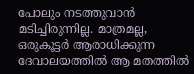പോലും നടത്തുവാൻ മടിച്ചിരുന്നില്ല. മാത്രമല്ല, ഒരുകൂട്ടർ ആരാധിക്കുന്ന ദേവാലയത്തിൽ ആ മതത്തിൽ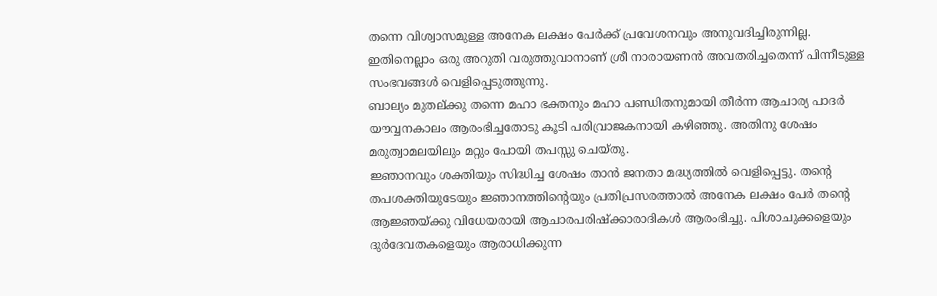തന്നെ വിശ്വാസമുള്ള അനേക ലക്ഷം പേർക്ക് പ്രവേശനവും അനുവദിച്ചിരുന്നില്ല. ഇതിനെല്ലാം ഒരു അറുതി വരുത്തുവാനാണ് ശ്രീ നാരായണൻ അവതരിച്ചതെന്ന് പിന്നീടുള്ള സംഭവങ്ങൾ വെളിപ്പെടുത്തുന്നു.
ബാല്യം മുതല്ക്കു തന്നെ മഹാ ഭക്തനും മഹാ പണ്ഡിതനുമായി തീർന്ന ആചാര്യ പാദർ യൗവ്വനകാലം ആരംഭിച്ചതോടു കൂടി പരിവ്രാജകനായി കഴിഞ്ഞു. അതിനു ശേഷം മരുത്വാമലയിലും മറ്റും പോയി തപസ്സു ചെയ്തു.
ജ്ഞാനവും ശക്തിയും സിദ്ധിച്ച ശേഷം താൻ ജനതാ മദ്ധ്യത്തിൽ വെളിപ്പെട്ടു. തന്റെ തപശക്തിയുടേയും ജ്ഞാനത്തിന്റെയും പ്രതിപ്രസരത്താൽ അനേക ലക്ഷം പേർ തന്റെ ആജ്ഞയ്ക്കു വിധേയരായി ആചാരപരിഷ്ക്കാരാദികൾ ആരംഭിച്ചു. പിശാചുക്കളെയും ദുർദേവതകളെയും ആരാധിക്കുന്ന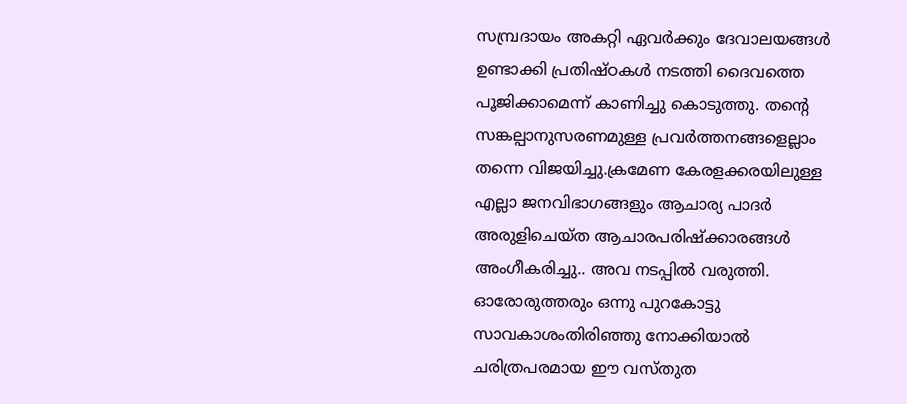സമ്പ്രദായം അകറ്റി ഏവർക്കും ദേവാലയങ്ങൾ ഉണ്ടാക്കി പ്രതിഷ്ഠകൾ നടത്തി ദൈവത്തെ പൂജിക്കാമെന്ന് കാണിച്ചു കൊടുത്തു. തന്റെ സങ്കല്പാനുസരണമുള്ള പ്രവർത്തനങ്ങളെല്ലാം തന്നെ വിജയിച്ചു.ക്രമേണ കേരളക്കരയിലുള്ള എല്ലാ ജനവിഭാഗങ്ങളും ആചാര്യ പാദർ അരുളിചെയ്ത ആചാരപരിഷ്ക്കാരങ്ങൾ അംഗീകരിച്ചു.. അവ നടപ്പിൽ വരുത്തി.
ഓരോരുത്തരും ഒന്നു പുറകോട്ടു സാവകാശംതിരിഞ്ഞു നോക്കിയാൽ ചരിത്രപരമായ ഈ വസ്തുത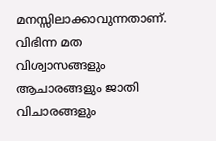മനസ്സിലാക്കാവുന്നതാണ്. വിഭിന്ന മത വിശ്വാസങ്ങളും ആചാരങ്ങളും ജാതി വിചാരങ്ങളും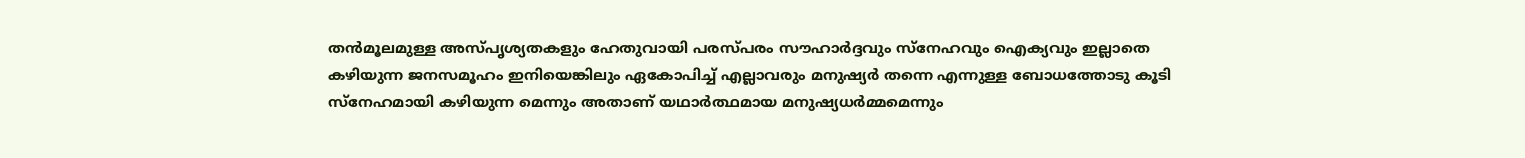തൻമൂലമുള്ള അസ്പൃശ്യതകളും ഹേതുവായി പരസ്പരം സൗഹാർദ്ദവും സ്നേഹവും ഐക്യവും ഇല്ലാതെ കഴിയുന്ന ജനസമൂഹം ഇനിയെങ്കിലും ഏകോപിച്ച് എല്ലാവരും മനുഷ്യർ തന്നെ എന്നുള്ള ബോധത്തോടു കൂടി സ്നേഹമായി കഴിയുന്ന മെന്നും അതാണ് യഥാർത്ഥമായ മനുഷ്യധർമ്മമെന്നും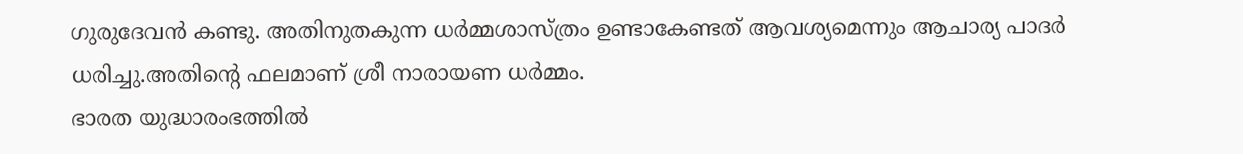ഗുരുദേവൻ കണ്ടു. അതിനുതകുന്ന ധർമ്മശാസ്ത്രം ഉണ്ടാകേണ്ടത് ആവശ്യമെന്നും ആചാര്യ പാദർ ധരിച്ചു.അതിന്റെ ഫലമാണ് ശ്രീ നാരായണ ധർമ്മം.
ഭാരത യുദ്ധാരംഭത്തിൽ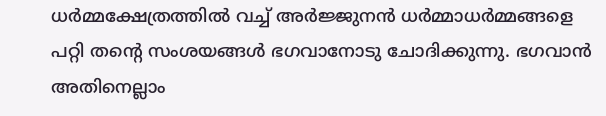ധർമ്മക്ഷേത്രത്തിൽ വച്ച് അർജ്ജുനൻ ധർമ്മാധർമ്മങ്ങളെ പറ്റി തന്റെ സംശയങ്ങൾ ഭഗവാനോടു ചോദിക്കുന്നു. ഭഗവാൻ അതിനെല്ലാം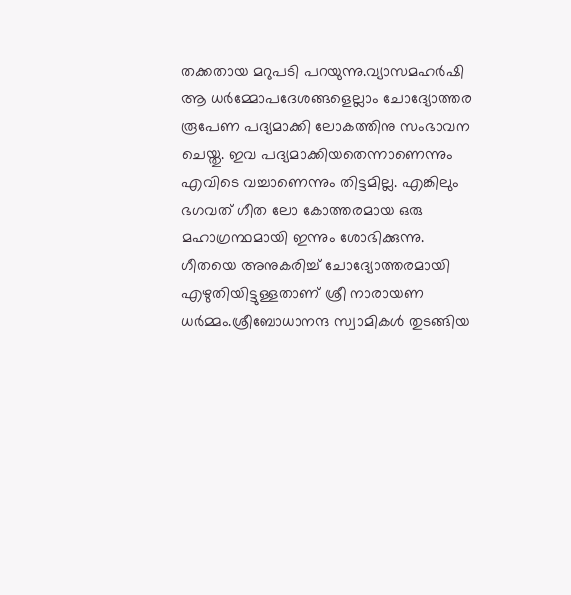തക്കതായ മറുപടി പറയുന്നു.വ്യാസമഹർഷി ആ ധർമ്മോപദേശങ്ങളെല്ലാം ചോദ്യോത്തര രൂപേണ പദ്യമാക്കി ലോകത്തിനു സംഭാവന ചെയ്തു. ഇവ പദ്യമാക്കിയതെന്നാണെന്നും എവിടെ വച്ചാണെന്നും തിട്ടമില്ല. എങ്കിലും ഭഗവത് ഗീത ലോ കോത്തരമായ ഒരു മഹാഗ്രന്ഥമായി ഇന്നും ശോഭിക്കുന്നു.
ഗീതയെ അനുകരിച്ച് ചോദ്യോത്തരമായി എഴുതിയിട്ടുള്ളതാണ് ശ്രീ നാരായണ ധർമ്മം.ശ്രീബോധാനന്ദ സ്വാമികൾ തുടങ്ങിയ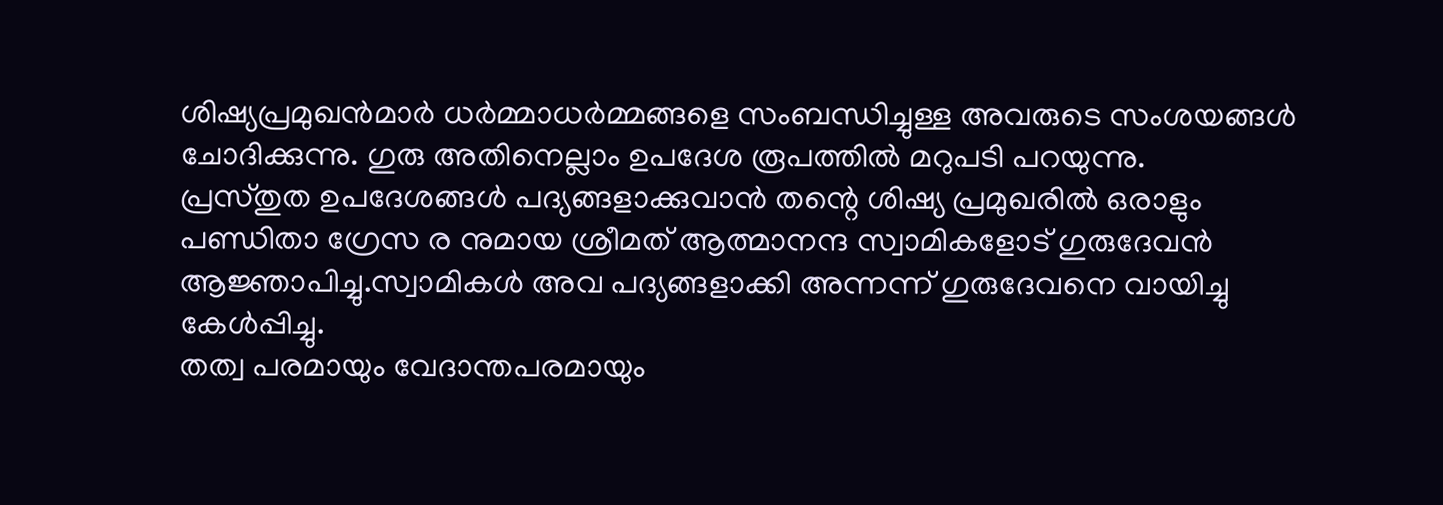ശിഷ്യപ്രമുഖൻമാർ ധർമ്മാധർമ്മങ്ങളെ സംബന്ധിച്ചുള്ള അവരുടെ സംശയങ്ങൾ ചോദിക്കുന്നു. ഗുരു അതിനെല്ലാം ഉപദേശ രൂപത്തിൽ മറുപടി പറയുന്നു.
പ്രസ്തുത ഉപദേശങ്ങൾ പദ്യങ്ങളാക്കുവാൻ തന്റെ ശിഷ്യ പ്രമുഖരിൽ ഒരാളും പണ്ഡിതാ ഗ്രേസ ര നുമായ ശ്രീമത് ആത്മാനന്ദ സ്വാമികളോട് ഗുരുദേവൻ ആജ്ഞാപിച്ചു.സ്വാമികൾ അവ പദ്യങ്ങളാക്കി അന്നന്ന് ഗുരുദേവനെ വായിച്ചു കേൾപ്പിച്ചു.
തത്വ പരമായും വേദാന്തപരമായും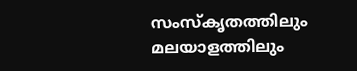സംസ്കൃതത്തിലും മലയാളത്തിലും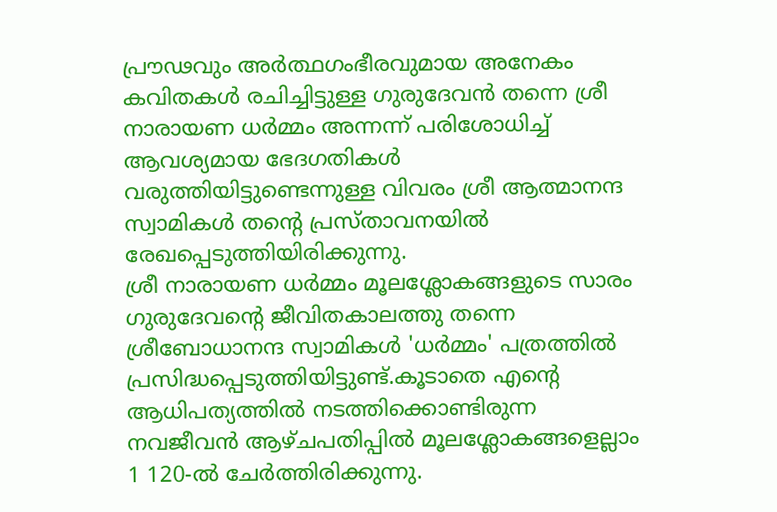പ്രൗഢവും അർത്ഥഗംഭീരവുമായ അനേകം കവിതകൾ രചിച്ചിട്ടുള്ള ഗുരുദേവൻ തന്നെ ശ്രീ നാരായണ ധർമ്മം അന്നന്ന് പരിശോധിച്ച് ആവശ്യമായ ഭേദഗതികൾ വരുത്തിയിട്ടുണ്ടെന്നുള്ള വിവരം ശ്രീ ആത്മാനന്ദ സ്വാമികൾ തന്റെ പ്രസ്താവനയിൽ രേഖപ്പെടുത്തിയിരിക്കുന്നു.
ശ്രീ നാരായണ ധർമ്മം മൂലശ്ലോകങ്ങളുടെ സാരം ഗുരുദേവന്റെ ജീവിതകാലത്തു തന്നെ ശ്രീബോധാനന്ദ സ്വാമികൾ 'ധർമ്മം' പത്രത്തിൽ പ്രസിദ്ധപ്പെടുത്തിയിട്ടുണ്ട്.കൂടാതെ എന്റെ ആധിപത്യത്തിൽ നടത്തിക്കൊണ്ടിരുന്ന നവജീവൻ ആഴ്ചപതിപ്പിൽ മൂലശ്ലോകങ്ങളെല്ലാം 1 120-ൽ ചേർത്തിരിക്കുന്നു.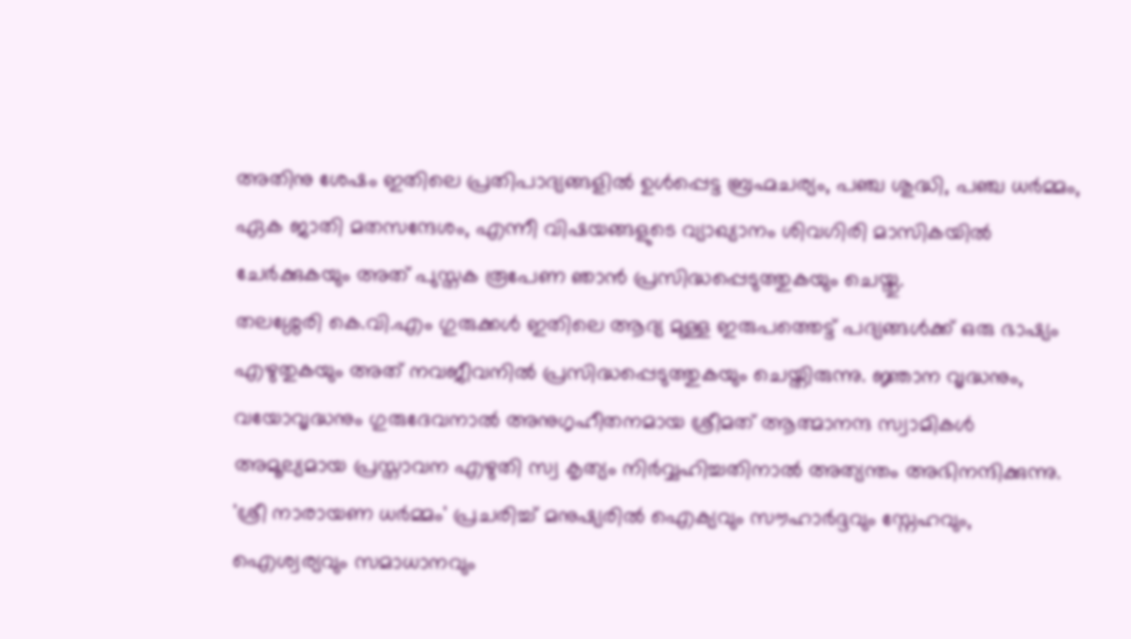അതിനു ശേഷം ഇതിലെ പ്രതിപാദ്യങ്ങളിൽ ഉൾപ്പെട്ട ബ്രഹ്മചര്യം, പഞ്ച ശുദ്ധി, പഞ്ച ധർമ്മം, ഏക ജാതി മതസന്ദേശം, എന്നീ വിഷയങ്ങളുടെ വ്യാഖ്യാനം ശിവഗിരി മാസികയിൽ ചേർക്കുകയും അത് പുസ്തക രൂപേണ ഞാൻ പ്രസിദ്ധപ്പെടുത്തുകയും ചെയ്തു.
തലശ്ശേരി കെ.വി.എം ഗുരുക്കൾ ഇതിലെ ആദ്യ മുള്ള ഇരുപത്തെട്ട് പദ്യങ്ങൾക്ക് ഒരു ഭാഷ്യം എഴുതുകയും അത് നവജീവനിൽ പ്രസിദ്ധപ്പെടുത്തുകയും ചെയ്തിരുന്നു. ജ്ഞാന വൃദ്ധനും, വയോവൃദ്ധനും ഗുരുദേവനാൽ അനുഗൃഹീതനമായ ശ്രീമത് ആത്മാനന്ദ സ്വാമികൾ അമൂല്യമായ പ്രസ്താവന എഴുതി സ്വ കൃത്യം നിർവ്വഹിച്ചതിനാൽ അത്യന്തം അഭിനന്ദിക്കുന്നു.
'ശ്രീ നാരായണ ധർമ്മം' പ്രചരിച്ച് മനുഷ്യരിൽ ഐക്യവും സൗഹാർദ്ദവും സ്നേഹവും, ഐശ്വര്യവും സമാധാനവും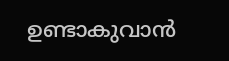ഉണ്ടാകുവാൻ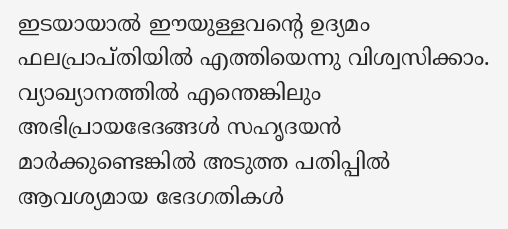ഇടയായാൽ ഈയുള്ളവന്റെ ഉദ്യമം ഫലപ്രാപ്തിയിൽ എത്തിയെന്നു വിശ്വസിക്കാം. വ്യാഖ്യാനത്തിൽ എന്തെങ്കിലും അഭിപ്രായഭേദങ്ങൾ സഹൃദയൻ മാർക്കുണ്ടെങ്കിൽ അടുത്ത പതിപ്പിൽ ആവശ്യമായ ഭേദഗതികൾ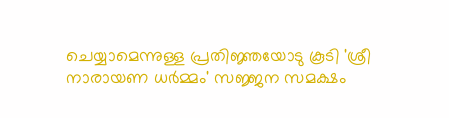ചെയ്യാമെന്നുള്ള പ്രതിജ്ഞയോടു കൂടി 'ശ്രീ നാരായണ ധർമ്മം' സജ്ജന സമക്ഷം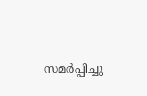സമർപ്പിച്ചു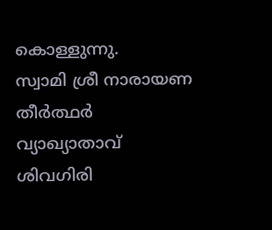കൊള്ളുന്നു.
സ്വാമി ശ്രീ നാരായണ തീർത്ഥർ
വ്യാഖ്യാതാവ്
ശിവഗിരി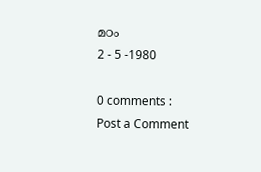മഠം
2 - 5 -1980

0 comments :
Post a Comment